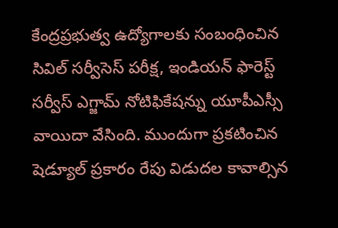కేంద్రప్రభుత్వ ఉద్యోగాలకు సంబంధించిన సివిల్ సర్వీసెస్ పరీక్ష, ఇండియన్ ఫారెస్ట్ సర్వీస్ ఎగ్జామ్ నోటిఫికేషన్ను యూపీఎస్సీ వాయిదా వేసింది. ముందుగా ప్రకటించిన షెడ్యూల్ ప్రకారం రేపు విడుదల కావాల్సిన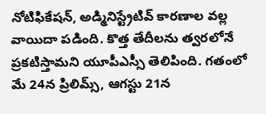నోటిఫికేషన్, అడ్మినిస్ట్రేటివ్ కారణాల వల్ల వాయిదా పడింది. కొత్త తేదీలను త్వరలోనే ప్రకటిస్తామని యూపీఎస్సీ తెలిపింది. గతంలో మే 24న ప్రిలిమ్స్, ఆగస్టు 21న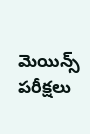మెయిన్స్ పరీక్షలు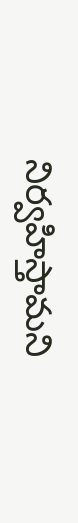నిర్వహిస్తామని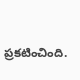ప్రకటించింది.